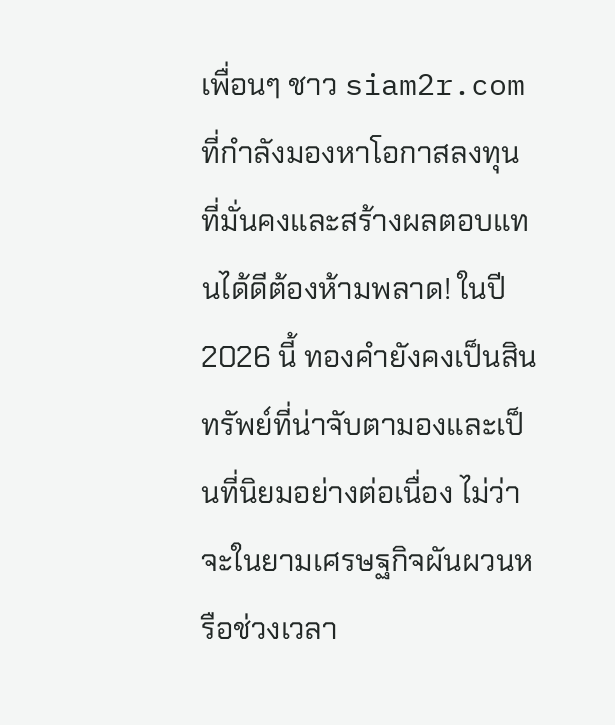เพื่อนๆ ชาว siam2r.com ที่กำลังมองหาโอกาสลงทุนที่มั่นคงและสร้างผลตอบแทนได้ดีต้องห้ามพลาด! ในปี 2026 นี้ ทองคำยังคงเป็นสินทรัพย์ที่น่าจับตามองและเป็นที่นิยมอย่างต่อเนื่อง ไม่ว่าจะในยามเศรษฐกิจผันผวนหรือช่วงเวลา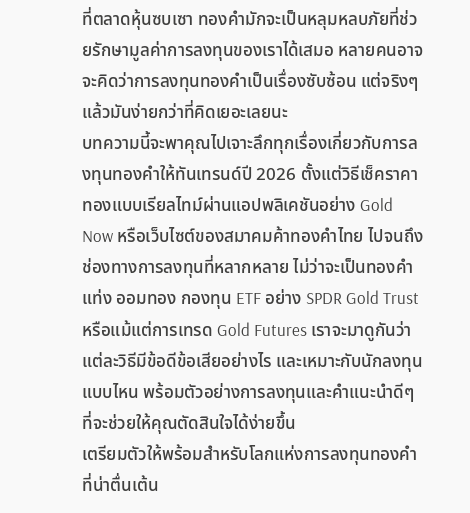ที่ตลาดหุ้นซบเซา ทองคำมักจะเป็นหลุมหลบภัยที่ช่วยรักษามูลค่าการลงทุนของเราได้เสมอ หลายคนอาจจะคิดว่าการลงทุนทองคำเป็นเรื่องซับซ้อน แต่จริงๆ แล้วมันง่ายกว่าที่คิดเยอะเลยนะ
บทความนี้จะพาคุณไปเจาะลึกทุกเรื่องเกี่ยวกับการลงทุนทองคำให้ทันเทรนด์ปี 2026 ตั้งแต่วิธีเช็คราคาทองแบบเรียลไทม์ผ่านแอปพลิเคชันอย่าง Gold Now หรือเว็บไซต์ของสมาคมค้าทองคำไทย ไปจนถึงช่องทางการลงทุนที่หลากหลาย ไม่ว่าจะเป็นทองคำแท่ง ออมทอง กองทุน ETF อย่าง SPDR Gold Trust หรือแม้แต่การเทรด Gold Futures เราจะมาดูกันว่าแต่ละวิธีมีข้อดีข้อเสียอย่างไร และเหมาะกับนักลงทุนแบบไหน พร้อมตัวอย่างการลงทุนและคำแนะนำดีๆ ที่จะช่วยให้คุณตัดสินใจได้ง่ายขึ้น
เตรียมตัวให้พร้อมสำหรับโลกแห่งการลงทุนทองคำที่น่าตื่นเต้น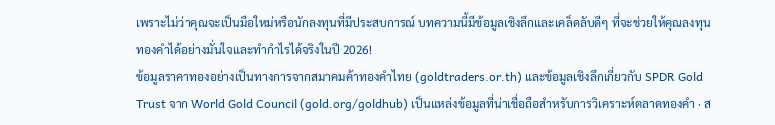เพราะไม่ว่าคุณจะเป็นมือใหม่หรือนักลงทุนที่มีประสบการณ์ บทความนี้มีข้อมูลเชิงลึกและเคล็ดลับดีๆ ที่จะช่วยให้คุณลงทุนทองคำได้อย่างมั่นใจและทำกำไรได้จริงในปี 2026!
ข้อมูลราคาทองอย่างเป็นทางการจากสมาคมค้าทองคำไทย (goldtraders.or.th) และข้อมูลเชิงลึกเกี่ยวกับ SPDR Gold Trust จาก World Gold Council (gold.org/goldhub) เป็นแหล่งข้อมูลที่น่าเชื่อถือสำหรับการวิเคราะห์ตลาดทองคำ · ส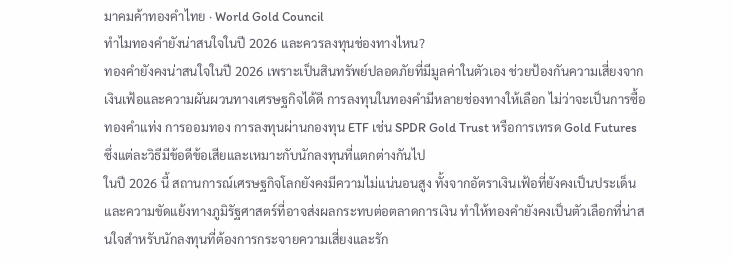มาคมค้าทองคำไทย · World Gold Council
ทำไมทองคำยังน่าสนใจในปี 2026 และควรลงทุนช่องทางไหน?
ทองคำยังคงน่าสนใจในปี 2026 เพราะเป็นสินทรัพย์ปลอดภัยที่มีมูลค่าในตัวเอง ช่วยป้องกันความเสี่ยงจากเงินเฟ้อและความผันผวนทางเศรษฐกิจได้ดี การลงทุนในทองคำมีหลายช่องทางให้เลือก ไม่ว่าจะเป็นการซื้อทองคำแท่ง การออมทอง การลงทุนผ่านกองทุน ETF เช่น SPDR Gold Trust หรือการเทรด Gold Futures ซึ่งแต่ละวิธีมีข้อดีข้อเสียและเหมาะกับนักลงทุนที่แตกต่างกันไป
ในปี 2026 นี้ สถานการณ์เศรษฐกิจโลกยังคงมีความไม่แน่นอนสูง ทั้งจากอัตราเงินเฟ้อที่ยังคงเป็นประเด็น และความขัดแย้งทางภูมิรัฐศาสตร์ที่อาจส่งผลกระทบต่อตลาดการเงิน ทำให้ทองคำยังคงเป็นตัวเลือกที่น่าสนใจสำหรับนักลงทุนที่ต้องการกระจายความเสี่ยงและรัก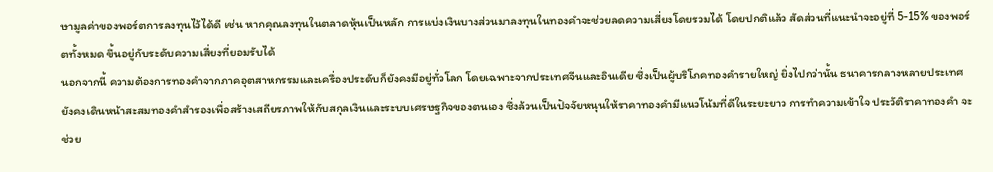ษามูลค่าของพอร์ตการลงทุนไว้ได้ดี เช่น หากคุณลงทุนในตลาดหุ้นเป็นหลัก การแบ่งเงินบางส่วนมาลงทุนในทองคำจะช่วยลดความเสี่ยงโดยรวมได้ โดยปกติแล้ว สัดส่วนที่แนะนำจะอยู่ที่ 5-15% ของพอร์ตทั้งหมด ขึ้นอยู่กับระดับความเสี่ยงที่ยอมรับได้
นอกจากนี้ ความต้องการทองคำจากภาคอุตสาหกรรมและเครื่องประดับก็ยังคงมีอยู่ทั่วโลก โดยเฉพาะจากประเทศจีนและอินเดีย ซึ่งเป็นผู้บริโภคทองคำรายใหญ่ ยิ่งไปกว่านั้น ธนาคารกลางหลายประเทศยังคงเดินหน้าสะสมทองคำสำรองเพื่อสร้างเสถียรภาพให้กับสกุลเงินและระบบเศรษฐกิจของตนเอง ซึ่งล้วนเป็นปัจจัยหนุนให้ราคาทองคำมีแนวโน้มที่ดีในระยะยาว การทำความเข้าใจ ประวัติราคาทองคำ จะช่วย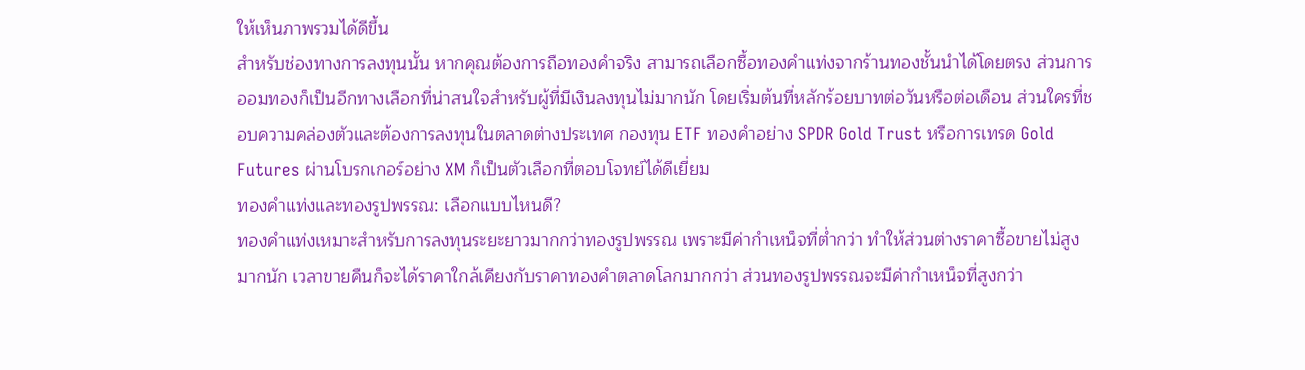ให้เห็นภาพรวมได้ดีขึ้น
สำหรับช่องทางการลงทุนนั้น หากคุณต้องการถือทองคำจริง สามารถเลือกซื้อทองคำแท่งจากร้านทองชั้นนำได้โดยตรง ส่วนการออมทองก็เป็นอีกทางเลือกที่น่าสนใจสำหรับผู้ที่มีเงินลงทุนไม่มากนัก โดยเริ่มต้นที่หลักร้อยบาทต่อวันหรือต่อเดือน ส่วนใครที่ชอบความคล่องตัวและต้องการลงทุนในตลาดต่างประเทศ กองทุน ETF ทองคำอย่าง SPDR Gold Trust หรือการเทรด Gold Futures ผ่านโบรกเกอร์อย่าง XM ก็เป็นตัวเลือกที่ตอบโจทย์ได้ดีเยี่ยม
ทองคำแท่งและทองรูปพรรณ: เลือกแบบไหนดี?
ทองคำแท่งเหมาะสำหรับการลงทุนระยะยาวมากกว่าทองรูปพรรณ เพราะมีค่ากำเหน็จที่ต่ำกว่า ทำให้ส่วนต่างราคาซื้อขายไม่สูงมากนัก เวลาขายคืนก็จะได้ราคาใกล้เคียงกับราคาทองคำตลาดโลกมากกว่า ส่วนทองรูปพรรณจะมีค่ากำเหน็จที่สูงกว่า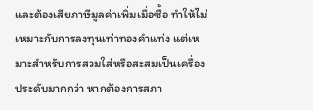และต้องเสียภาษีมูลค่าเพิ่มเมื่อซื้อ ทำให้ไม่เหมาะกับการลงทุนเท่าทองคำแท่ง แต่เหมาะสำหรับการสวมใส่หรือสะสมเป็นเครื่องประดับมากกว่า หากต้องการสภา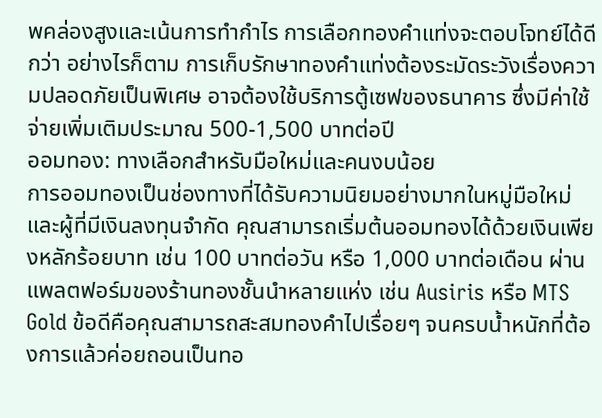พคล่องสูงและเน้นการทำกำไร การเลือกทองคำแท่งจะตอบโจทย์ได้ดีกว่า อย่างไรก็ตาม การเก็บรักษาทองคำแท่งต้องระมัดระวังเรื่องความปลอดภัยเป็นพิเศษ อาจต้องใช้บริการตู้เซฟของธนาคาร ซึ่งมีค่าใช้จ่ายเพิ่มเติมประมาณ 500-1,500 บาทต่อปี
ออมทอง: ทางเลือกสำหรับมือใหม่และคนงบน้อย
การออมทองเป็นช่องทางที่ได้รับความนิยมอย่างมากในหมู่มือใหม่และผู้ที่มีเงินลงทุนจำกัด คุณสามารถเริ่มต้นออมทองได้ด้วยเงินเพียงหลักร้อยบาท เช่น 100 บาทต่อวัน หรือ 1,000 บาทต่อเดือน ผ่านแพลตฟอร์มของร้านทองชั้นนำหลายแห่ง เช่น Ausiris หรือ MTS Gold ข้อดีคือคุณสามารถสะสมทองคำไปเรื่อยๆ จนครบน้ำหนักที่ต้องการแล้วค่อยถอนเป็นทอ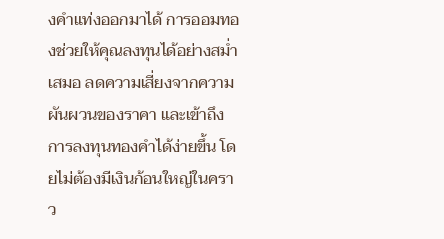งคำแท่งออกมาได้ การออมทองช่วยให้คุณลงทุนได้อย่างสม่ำเสมอ ลดความเสี่ยงจากความผันผวนของราคา และเข้าถึงการลงทุนทองคำได้ง่ายขึ้น โดยไม่ต้องมีเงินก้อนใหญ่ในคราว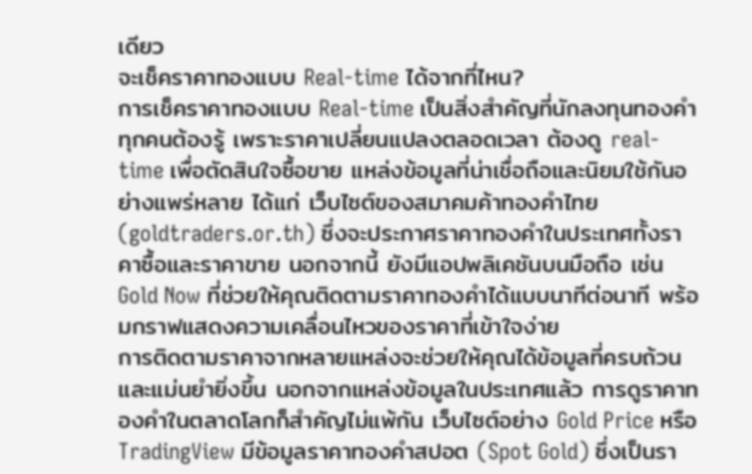เดียว
จะเช็คราคาทองแบบ Real-time ได้จากที่ไหน?
การเช็คราคาทองแบบ Real-time เป็นสิ่งสำคัญที่นักลงทุนทองคำทุกคนต้องรู้ เพราะราคาเปลี่ยนแปลงตลอดเวลา ต้องดู real-time เพื่อตัดสินใจซื้อขาย แหล่งข้อมูลที่น่าเชื่อถือและนิยมใช้กันอย่างแพร่หลาย ได้แก่ เว็บไซต์ของสมาคมค้าทองคำไทย (goldtraders.or.th) ซึ่งจะประกาศราคาทองคำในประเทศทั้งราคาซื้อและราคาขาย นอกจากนี้ ยังมีแอปพลิเคชันบนมือถือ เช่น Gold Now ที่ช่วยให้คุณติดตามราคาทองคำได้แบบนาทีต่อนาที พร้อมกราฟแสดงความเคลื่อนไหวของราคาที่เข้าใจง่าย
การติดตามราคาจากหลายแหล่งจะช่วยให้คุณได้ข้อมูลที่ครบถ้วนและแม่นยำยิ่งขึ้น นอกจากแหล่งข้อมูลในประเทศแล้ว การดูราคาทองคำในตลาดโลกก็สำคัญไม่แพ้กัน เว็บไซต์อย่าง Gold Price หรือ TradingView มีข้อมูลราคาทองคำสปอต (Spot Gold) ซึ่งเป็นรา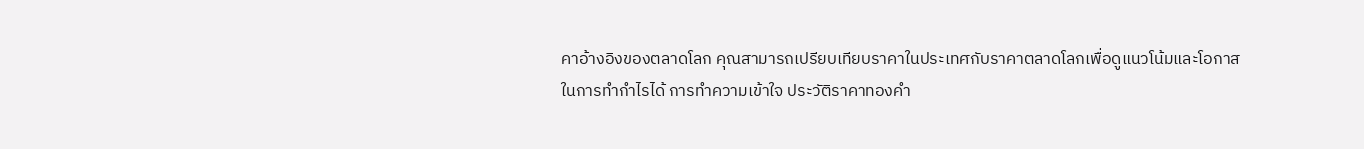คาอ้างอิงของตลาดโลก คุณสามารถเปรียบเทียบราคาในประเทศกับราคาตลาดโลกเพื่อดูแนวโน้มและโอกาสในการทำกำไรได้ การทำความเข้าใจ ประวัติราคาทองคำ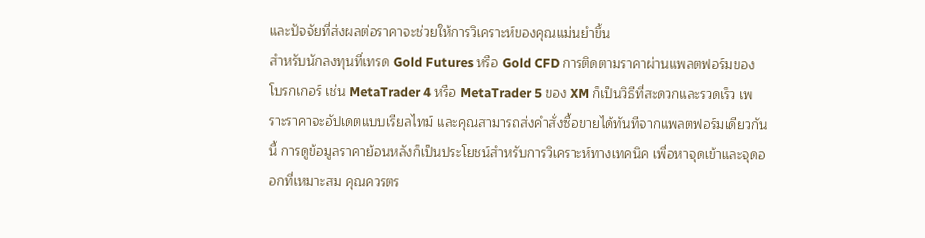และปัจจัยที่ส่งผลต่อราคาจะช่วยให้การวิเคราะห์ของคุณแม่นยำขึ้น
สำหรับนักลงทุนที่เทรด Gold Futures หรือ Gold CFD การติดตามราคาผ่านแพลตฟอร์มของโบรกเกอร์ เช่น MetaTrader 4 หรือ MetaTrader 5 ของ XM ก็เป็นวิธีที่สะดวกและรวดเร็ว เพราะราคาจะอัปเดตแบบเรียลไทม์ และคุณสามารถส่งคำสั่งซื้อขายได้ทันทีจากแพลตฟอร์มเดียวกันนี้ การดูข้อมูลราคาย้อนหลังก็เป็นประโยชน์สำหรับการวิเคราะห์ทางเทคนิค เพื่อหาจุดเข้าและจุดออกที่เหมาะสม คุณควรตร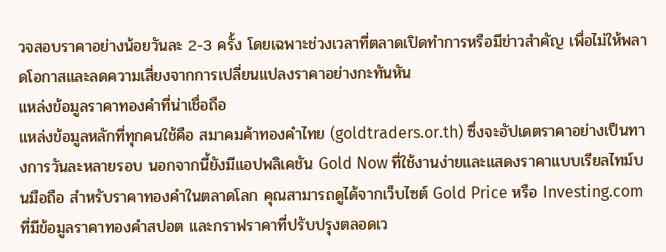วจสอบราคาอย่างน้อยวันละ 2-3 ครั้ง โดยเฉพาะช่วงเวลาที่ตลาดเปิดทำการหรือมีข่าวสำคัญ เพื่อไม่ให้พลาดโอกาสและลดความเสี่ยงจากการเปลี่ยนแปลงราคาอย่างกะทันหัน
แหล่งข้อมูลราคาทองคำที่น่าเชื่อถือ
แหล่งข้อมูลหลักที่ทุกคนใช้คือ สมาคมค้าทองคำไทย (goldtraders.or.th) ซึ่งจะอัปเดตราคาอย่างเป็นทางการวันละหลายรอบ นอกจากนี้ยังมีแอปพลิเคชัน Gold Now ที่ใช้งานง่ายและแสดงราคาแบบเรียลไทม์บนมือถือ สำหรับราคาทองคำในตลาดโลก คุณสามารถดูได้จากเว็บไซต์ Gold Price หรือ Investing.com ที่มีข้อมูลราคาทองคำสปอต และกราฟราคาที่ปรับปรุงตลอดเว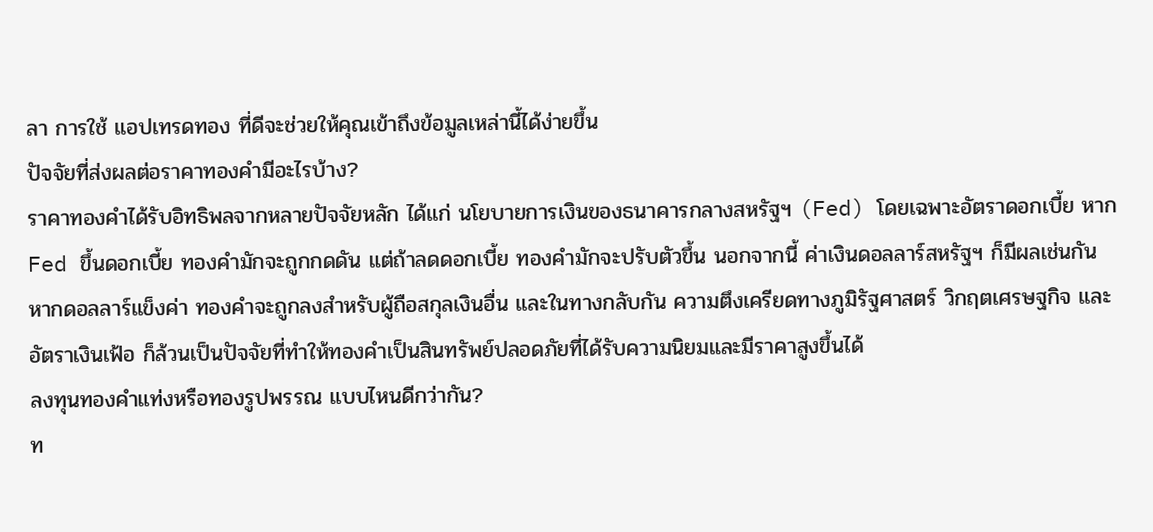ลา การใช้ แอปเทรดทอง ที่ดีจะช่วยให้คุณเข้าถึงข้อมูลเหล่านี้ได้ง่ายขึ้น
ปัจจัยที่ส่งผลต่อราคาทองคำมีอะไรบ้าง?
ราคาทองคำได้รับอิทธิพลจากหลายปัจจัยหลัก ได้แก่ นโยบายการเงินของธนาคารกลางสหรัฐฯ (Fed) โดยเฉพาะอัตราดอกเบี้ย หาก Fed ขึ้นดอกเบี้ย ทองคำมักจะถูกกดดัน แต่ถ้าลดดอกเบี้ย ทองคำมักจะปรับตัวขึ้น นอกจากนี้ ค่าเงินดอลลาร์สหรัฐฯ ก็มีผลเช่นกัน หากดอลลาร์แข็งค่า ทองคำจะถูกลงสำหรับผู้ถือสกุลเงินอื่น และในทางกลับกัน ความตึงเครียดทางภูมิรัฐศาสตร์ วิกฤตเศรษฐกิจ และอัตราเงินเฟ้อ ก็ล้วนเป็นปัจจัยที่ทำให้ทองคำเป็นสินทรัพย์ปลอดภัยที่ได้รับความนิยมและมีราคาสูงขึ้นได้
ลงทุนทองคำแท่งหรือทองรูปพรรณ แบบไหนดีกว่ากัน?
ท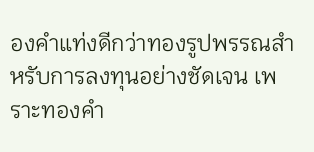องคำแท่งดีกว่าทองรูปพรรณสำหรับการลงทุนอย่างชัดเจน เพราะทองคำ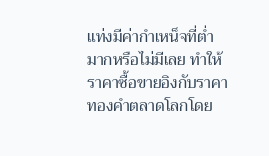แท่งมีค่ากำเหน็จที่ต่ำมากหรือไม่มีเลย ทำให้ราคาซื้อขายอิงกับราคาทองคำตลาดโลกโดย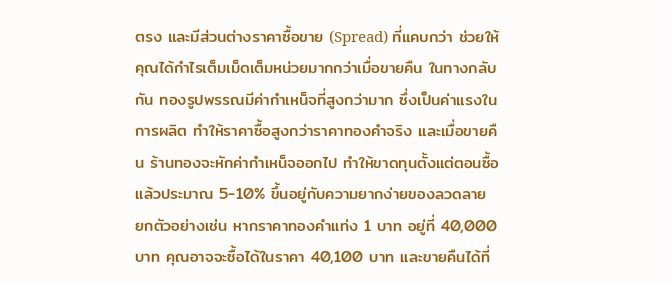ตรง และมีส่วนต่างราคาซื้อขาย (Spread) ที่แคบกว่า ช่วยให้คุณได้กำไรเต็มเม็ดเต็มหน่วยมากกว่าเมื่อขายคืน ในทางกลับกัน ทองรูปพรรณมีค่ากำเหน็จที่สูงกว่ามาก ซึ่งเป็นค่าแรงในการผลิต ทำให้ราคาซื้อสูงกว่าราคาทองคำจริง และเมื่อขายคืน ร้านทองจะหักค่ากำเหน็จออกไป ทำให้ขาดทุนตั้งแต่ตอนซื้อแล้วประมาณ 5-10% ขึ้นอยู่กับความยากง่ายของลวดลาย
ยกตัวอย่างเช่น หากราคาทองคำแท่ง 1 บาท อยู่ที่ 40,000 บาท คุณอาจจะซื้อได้ในราคา 40,100 บาท และขายคืนได้ที่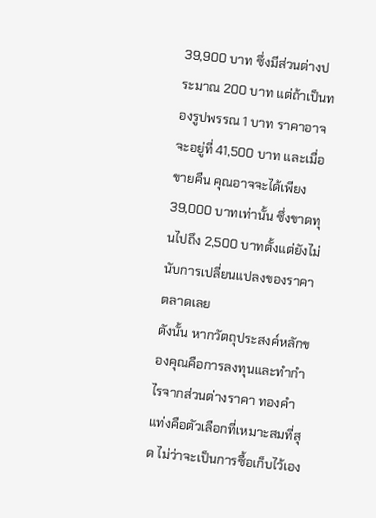39,900 บาท ซึ่งมีส่วนต่างประมาณ 200 บาท แต่ถ้าเป็นทองรูปพรรณ 1 บาท ราคาอาจจะอยู่ที่ 41,500 บาท และเมื่อขายคืน คุณอาจจะได้เพียง 39,000 บาทเท่านั้น ซึ่งขาดทุนไปถึง 2,500 บาทตั้งแต่ยังไม่นับการเปลี่ยนแปลงของราคาตลาดเลย
ดังนั้น หากวัตถุประสงค์หลักของคุณคือการลงทุนและทำกำไรจากส่วนต่างราคา ทองคำแท่งคือตัวเลือกที่เหมาะสมที่สุด ไม่ว่าจะเป็นการซื้อเก็บไว้เอง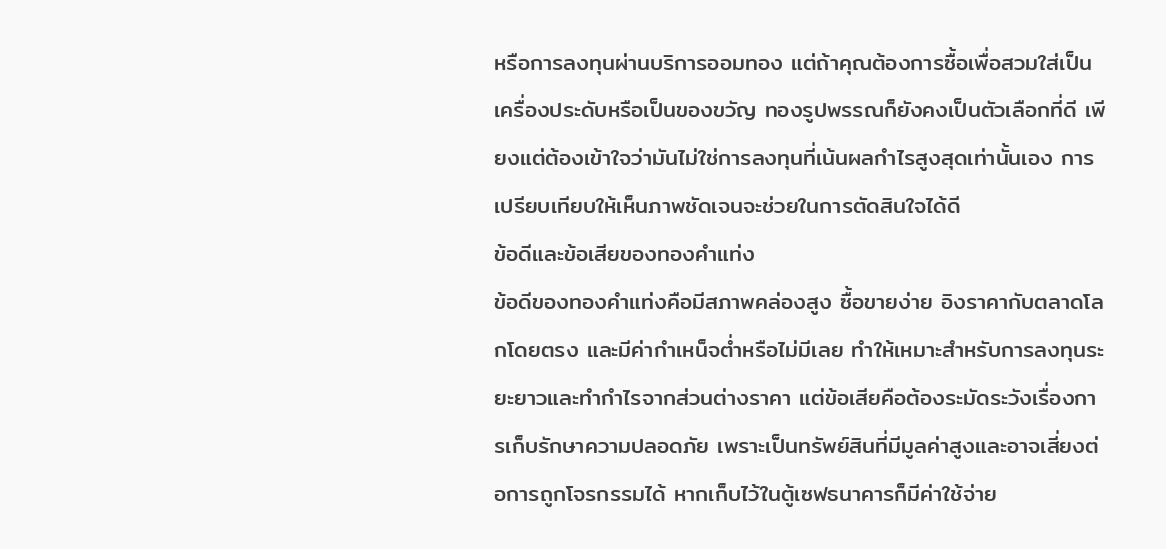หรือการลงทุนผ่านบริการออมทอง แต่ถ้าคุณต้องการซื้อเพื่อสวมใส่เป็นเครื่องประดับหรือเป็นของขวัญ ทองรูปพรรณก็ยังคงเป็นตัวเลือกที่ดี เพียงแต่ต้องเข้าใจว่ามันไม่ใช่การลงทุนที่เน้นผลกำไรสูงสุดเท่านั้นเอง การเปรียบเทียบให้เห็นภาพชัดเจนจะช่วยในการตัดสินใจได้ดี
ข้อดีและข้อเสียของทองคำแท่ง
ข้อดีของทองคำแท่งคือมีสภาพคล่องสูง ซื้อขายง่าย อิงราคากับตลาดโลกโดยตรง และมีค่ากำเหน็จต่ำหรือไม่มีเลย ทำให้เหมาะสำหรับการลงทุนระยะยาวและทำกำไรจากส่วนต่างราคา แต่ข้อเสียคือต้องระมัดระวังเรื่องการเก็บรักษาความปลอดภัย เพราะเป็นทรัพย์สินที่มีมูลค่าสูงและอาจเสี่ยงต่อการถูกโจรกรรมได้ หากเก็บไว้ในตู้เซฟธนาคารก็มีค่าใช้จ่าย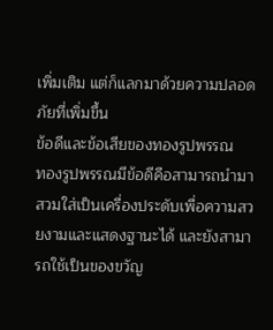เพิ่มเติม แต่ก็แลกมาด้วยความปลอดภัยที่เพิ่มขึ้น
ข้อดีและข้อเสียของทองรูปพรรณ
ทองรูปพรรณมีข้อดีคือสามารถนำมาสวมใส่เป็นเครื่องประดับเพื่อความสวยงามและแสดงฐานะได้ และยังสามารถใช้เป็นของขวัญ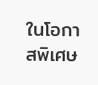ในโอกาสพิเศษ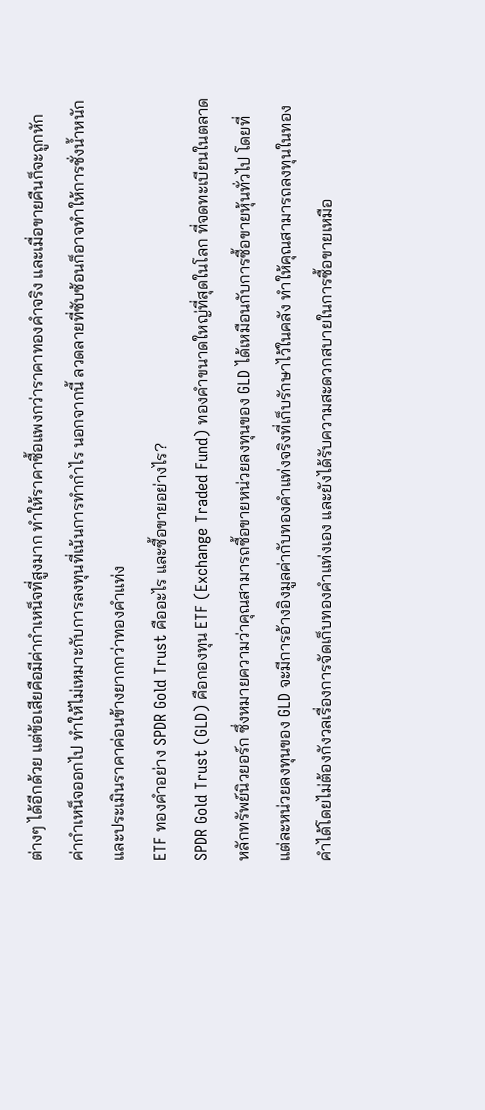ต่างๆ ได้อีกด้วย แต่ข้อเสียคือมีค่ากำเหน็จที่สูงมาก ทำให้ราคาซื้อแพงกว่าราคาทองคำจริง และเมื่อขายคืนก็จะถูกหักค่ากำเหน็จออกไป ทำให้ไม่เหมาะกับการลงทุนที่เน้นการทำกำไร นอกจากนี้ ลวดลายที่ซับซ้อนก็อาจทำให้การชั่งน้ำหนักและประเมินราคาค่อนข้างยากกว่าทองคำแท่ง
ETF ทองคำอย่าง SPDR Gold Trust คืออะไร และซื้อขายอย่างไร?
SPDR Gold Trust (GLD) คือกองทุน ETF (Exchange Traded Fund) ทองคำขนาดใหญ่ที่สุดในโลก ที่จดทะเบียนในตลาดหลักทรัพย์นิวยอร์ก ซึ่งหมายความว่าคุณสามารถซื้อขายหน่วยลงทุนของ GLD ได้เหมือนกับการซื้อขายหุ้นทั่วไป โดยที่แต่ละหน่วยลงทุนของ GLD จะมีการอ้างอิงมูลค่ากับทองคำแท่งจริงที่เก็บรักษาไว้ในคลัง ทำให้คุณสามารถลงทุนในทองคำได้โดยไม่ต้องกังวลเรื่องการจัดเก็บทองคำแท่งเอง และยังได้รับความสะดวกสบายในการซื้อขายเหมือ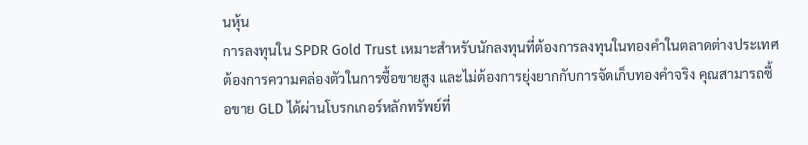นหุ้น
การลงทุนใน SPDR Gold Trust เหมาะสำหรับนักลงทุนที่ต้องการลงทุนในทองคำในตลาดต่างประเทศ ต้องการความคล่องตัวในการซื้อขายสูง และไม่ต้องการยุ่งยากกับการจัดเก็บทองคำจริง คุณสามารถซื้อขาย GLD ได้ผ่านโบรกเกอร์หลักทรัพย์ที่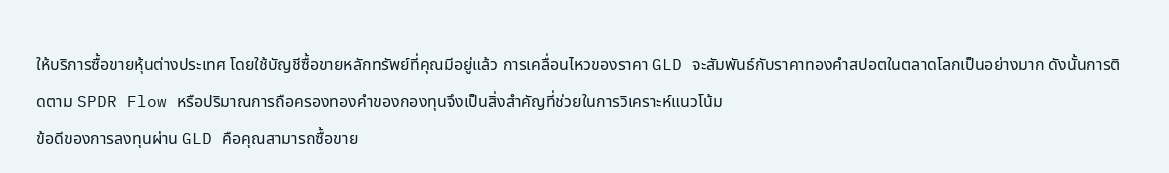ให้บริการซื้อขายหุ้นต่างประเทศ โดยใช้บัญชีซื้อขายหลักทรัพย์ที่คุณมีอยู่แล้ว การเคลื่อนไหวของราคา GLD จะสัมพันธ์กับราคาทองคำสปอตในตลาดโลกเป็นอย่างมาก ดังนั้นการติดตาม SPDR Flow หรือปริมาณการถือครองทองคำของกองทุนจึงเป็นสิ่งสำคัญที่ช่วยในการวิเคราะห์แนวโน้ม
ข้อดีของการลงทุนผ่าน GLD คือคุณสามารถซื้อขาย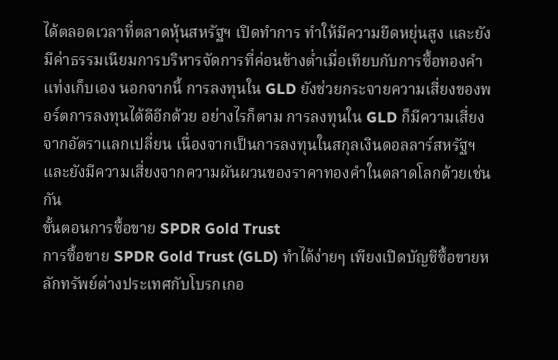ได้ตลอดเวลาที่ตลาดหุ้นสหรัฐฯ เปิดทำการ ทำให้มีความยืดหยุ่นสูง และยังมีค่าธรรมเนียมการบริหารจัดการที่ค่อนข้างต่ำเมื่อเทียบกับการซื้อทองคำแท่งเก็บเอง นอกจากนี้ การลงทุนใน GLD ยังช่วยกระจายความเสี่ยงของพอร์ตการลงทุนได้ดีอีกด้วย อย่างไรก็ตาม การลงทุนใน GLD ก็มีความเสี่ยงจากอัตราแลกเปลี่ยน เนื่องจากเป็นการลงทุนในสกุลเงินดอลลาร์สหรัฐฯ และยังมีความเสี่ยงจากความผันผวนของราคาทองคำในตลาดโลกด้วยเช่นกัน
ขั้นตอนการซื้อขาย SPDR Gold Trust
การซื้อขาย SPDR Gold Trust (GLD) ทำได้ง่ายๆ เพียงเปิดบัญชีซื้อขายหลักทรัพย์ต่างประเทศกับโบรกเกอ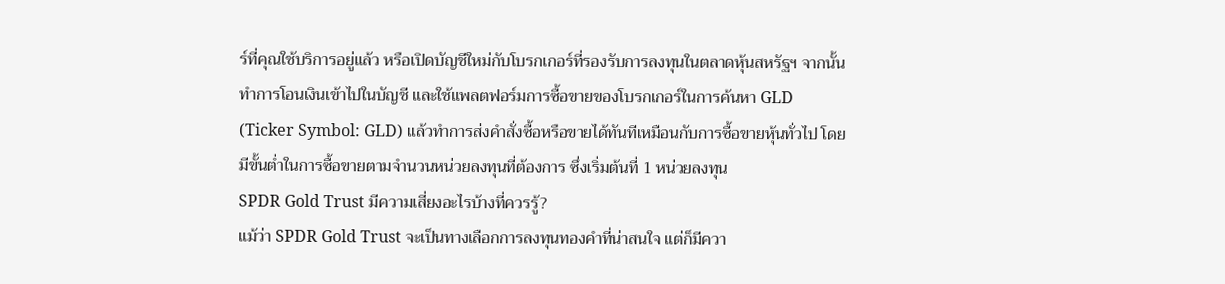ร์ที่คุณใช้บริการอยู่แล้ว หรือเปิดบัญชีใหม่กับโบรกเกอร์ที่รองรับการลงทุนในตลาดหุ้นสหรัฐฯ จากนั้นทำการโอนเงินเข้าไปในบัญชี และใช้แพลตฟอร์มการซื้อขายของโบรกเกอร์ในการค้นหา GLD (Ticker Symbol: GLD) แล้วทำการส่งคำสั่งซื้อหรือขายได้ทันทีเหมือนกับการซื้อขายหุ้นทั่วไป โดยมีขั้นต่ำในการซื้อขายตามจำนวนหน่วยลงทุนที่ต้องการ ซึ่งเริ่มต้นที่ 1 หน่วยลงทุน
SPDR Gold Trust มีความเสี่ยงอะไรบ้างที่ควรรู้?
แม้ว่า SPDR Gold Trust จะเป็นทางเลือกการลงทุนทองคำที่น่าสนใจ แต่ก็มีควา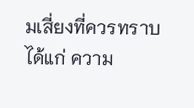มเสี่ยงที่ควรทราบ ได้แก่ ความ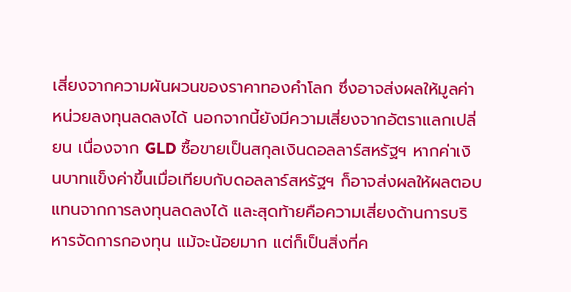เสี่ยงจากความผันผวนของราคาทองคำโลก ซึ่งอาจส่งผลให้มูลค่าหน่วยลงทุนลดลงได้ นอกจากนี้ยังมีความเสี่ยงจากอัตราแลกเปลี่ยน เนื่องจาก GLD ซื้อขายเป็นสกุลเงินดอลลาร์สหรัฐฯ หากค่าเงินบาทแข็งค่าขึ้นเมื่อเทียบกับดอลลาร์สหรัฐฯ ก็อาจส่งผลให้ผลตอบแทนจากการลงทุนลดลงได้ และสุดท้ายคือความเสี่ยงด้านการบริหารจัดการกองทุน แม้จะน้อยมาก แต่ก็เป็นสิ่งที่ค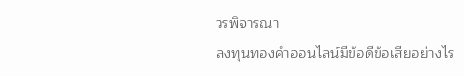วรพิจารณา
ลงทุนทองคำออนไลน์มีข้อดีข้อเสียอย่างไร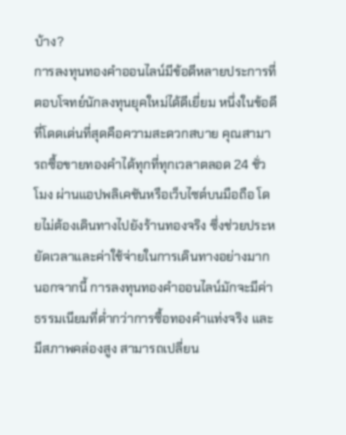บ้าง?
การลงทุนทองคำออนไลน์มีข้อดีหลายประการที่ตอบโจทย์นักลงทุนยุคใหม่ได้ดีเยี่ยม หนึ่งในข้อดีที่โดดเด่นที่สุดคือความสะดวกสบาย คุณสามารถซื้อขายทองคำได้ทุกที่ทุกเวลาตลอด 24 ชั่วโมง ผ่านแอปพลิเคชันหรือเว็บไซต์บนมือถือ โดยไม่ต้องเดินทางไปยังร้านทองจริง ซึ่งช่วยประหยัดเวลาและค่าใช้จ่ายในการเดินทางอย่างมาก นอกจากนี้ การลงทุนทองคำออนไลน์มักจะมีค่าธรรมเนียมที่ต่ำกว่าการซื้อทองคำแท่งจริง และมีสภาพคล่องสูง สามารถเปลี่ยน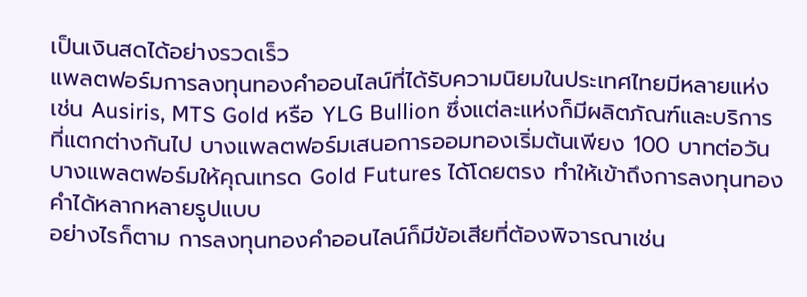เป็นเงินสดได้อย่างรวดเร็ว
แพลตฟอร์มการลงทุนทองคำออนไลน์ที่ได้รับความนิยมในประเทศไทยมีหลายแห่ง เช่น Ausiris, MTS Gold หรือ YLG Bullion ซึ่งแต่ละแห่งก็มีผลิตภัณฑ์และบริการที่แตกต่างกันไป บางแพลตฟอร์มเสนอการออมทองเริ่มต้นเพียง 100 บาทต่อวัน บางแพลตฟอร์มให้คุณเทรด Gold Futures ได้โดยตรง ทำให้เข้าถึงการลงทุนทองคำได้หลากหลายรูปแบบ
อย่างไรก็ตาม การลงทุนทองคำออนไลน์ก็มีข้อเสียที่ต้องพิจารณาเช่น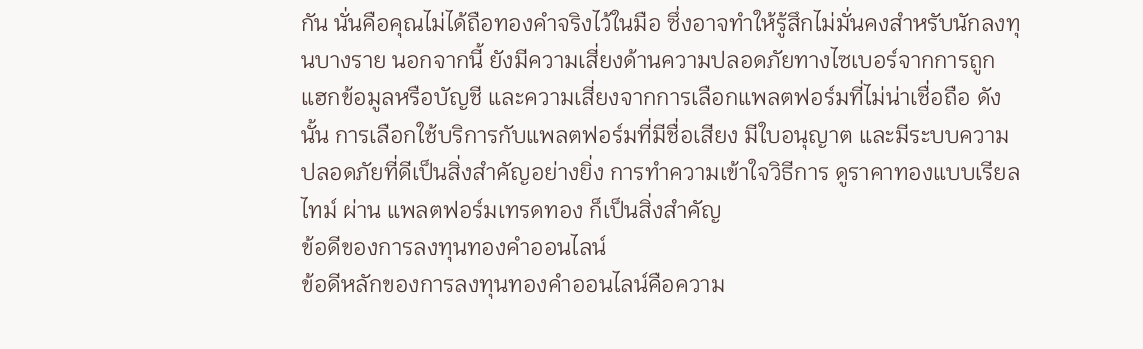กัน นั่นคือคุณไม่ได้ถือทองคำจริงไว้ในมือ ซึ่งอาจทำให้รู้สึกไม่มั่นคงสำหรับนักลงทุนบางราย นอกจากนี้ ยังมีความเสี่ยงด้านความปลอดภัยทางไซเบอร์จากการถูกแฮกข้อมูลหรือบัญชี และความเสี่ยงจากการเลือกแพลตฟอร์มที่ไม่น่าเชื่อถือ ดังนั้น การเลือกใช้บริการกับแพลตฟอร์มที่มีชื่อเสียง มีใบอนุญาต และมีระบบความปลอดภัยที่ดีเป็นสิ่งสำคัญอย่างยิ่ง การทำความเข้าใจวิธีการ ดูราคาทองแบบเรียลไทม์ ผ่าน แพลตฟอร์มเทรดทอง ก็เป็นสิ่งสำคัญ
ข้อดีของการลงทุนทองคำออนไลน์
ข้อดีหลักของการลงทุนทองคำออนไลน์คือความ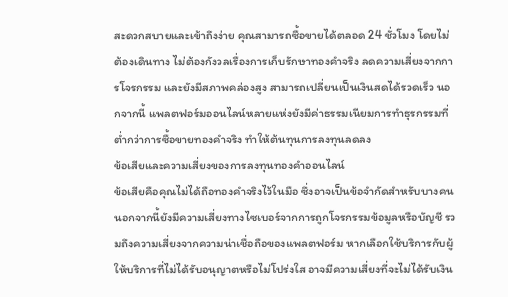สะดวกสบายและเข้าถึงง่าย คุณสามารถซื้อขายได้ตลอด 24 ชั่วโมง โดยไม่ต้องเดินทาง ไม่ต้องกังวลเรื่องการเก็บรักษาทองคำจริง ลดความเสี่ยงจากการโจรกรรม และยังมีสภาพคล่องสูง สามารถเปลี่ยนเป็นเงินสดได้รวดเร็ว นอกจากนี้ แพลตฟอร์มออนไลน์หลายแห่งยังมีค่าธรรมเนียมการทำธุรกรรมที่ต่ำกว่าการซื้อขายทองคำจริง ทำให้ต้นทุนการลงทุนลดลง
ข้อเสียและความเสี่ยงของการลงทุนทองคำออนไลน์
ข้อเสียคือคุณไม่ได้ถือทองคำจริงไว้ในมือ ซึ่งอาจเป็นข้อจำกัดสำหรับบางคน นอกจากนี้ยังมีความเสี่ยงทางไซเบอร์จากการถูกโจรกรรมข้อมูลหรือบัญชี รวมถึงความเสี่ยงจากความน่าเชื่อถือของแพลตฟอร์ม หากเลือกใช้บริการกับผู้ให้บริการที่ไม่ได้รับอนุญาตหรือไม่โปร่งใส อาจมีความเสี่ยงที่จะไม่ได้รับเงิน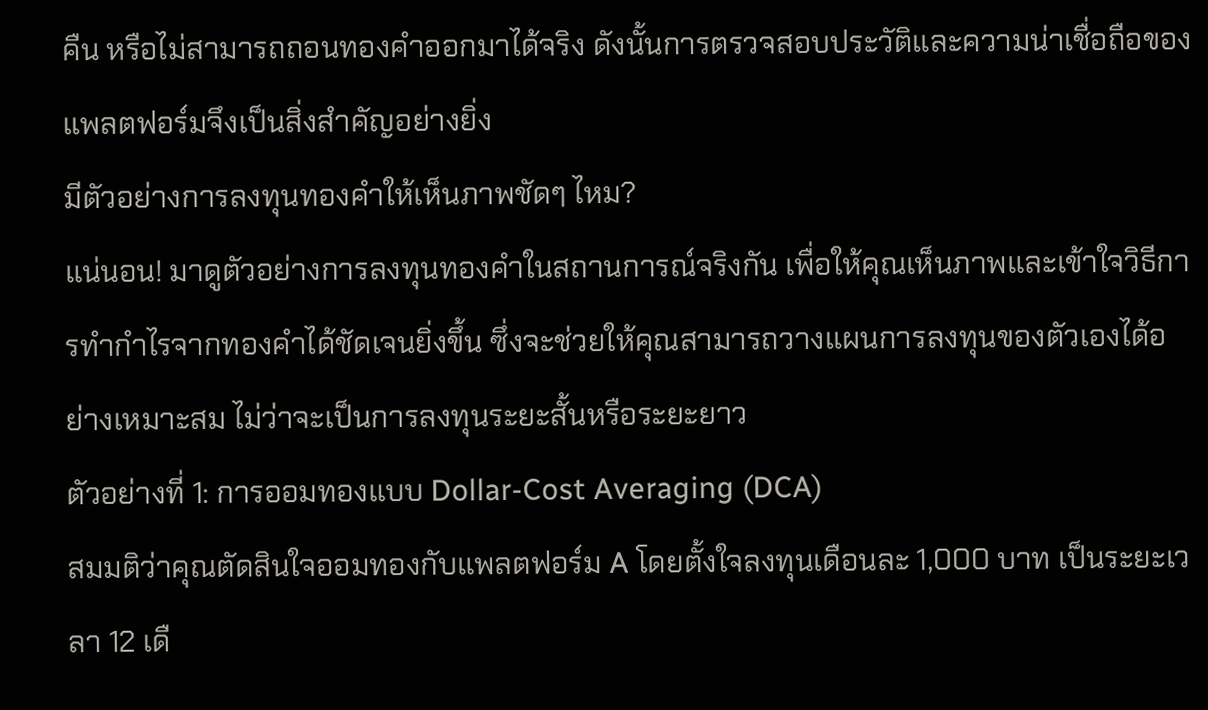คืน หรือไม่สามารถถอนทองคำออกมาได้จริง ดังนั้นการตรวจสอบประวัติและความน่าเชื่อถือของแพลตฟอร์มจึงเป็นสิ่งสำคัญอย่างยิ่ง
มีตัวอย่างการลงทุนทองคำให้เห็นภาพชัดๆ ไหม?
แน่นอน! มาดูตัวอย่างการลงทุนทองคำในสถานการณ์จริงกัน เพื่อให้คุณเห็นภาพและเข้าใจวิธีการทำกำไรจากทองคำได้ชัดเจนยิ่งขึ้น ซึ่งจะช่วยให้คุณสามารถวางแผนการลงทุนของตัวเองได้อย่างเหมาะสม ไม่ว่าจะเป็นการลงทุนระยะสั้นหรือระยะยาว
ตัวอย่างที่ 1: การออมทองแบบ Dollar-Cost Averaging (DCA)
สมมติว่าคุณตัดสินใจออมทองกับแพลตฟอร์ม A โดยตั้งใจลงทุนเดือนละ 1,000 บาท เป็นระยะเวลา 12 เดื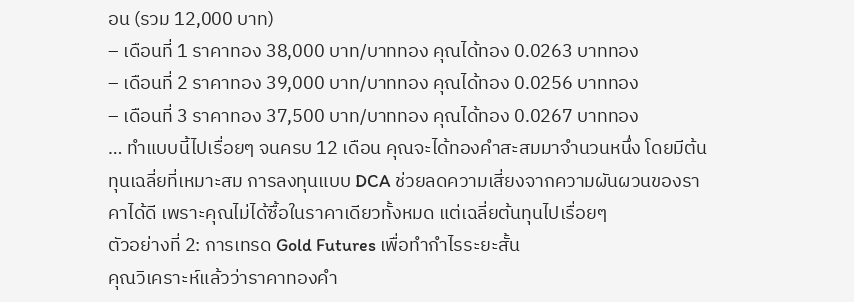อน (รวม 12,000 บาท)
– เดือนที่ 1 ราคาทอง 38,000 บาท/บาททอง คุณได้ทอง 0.0263 บาททอง
– เดือนที่ 2 ราคาทอง 39,000 บาท/บาททอง คุณได้ทอง 0.0256 บาททอง
– เดือนที่ 3 ราคาทอง 37,500 บาท/บาททอง คุณได้ทอง 0.0267 บาททอง
… ทำแบบนี้ไปเรื่อยๆ จนครบ 12 เดือน คุณจะได้ทองคำสะสมมาจำนวนหนึ่ง โดยมีต้นทุนเฉลี่ยที่เหมาะสม การลงทุนแบบ DCA ช่วยลดความเสี่ยงจากความผันผวนของราคาได้ดี เพราะคุณไม่ได้ซื้อในราคาเดียวทั้งหมด แต่เฉลี่ยต้นทุนไปเรื่อยๆ
ตัวอย่างที่ 2: การเทรด Gold Futures เพื่อทำกำไรระยะสั้น
คุณวิเคราะห์แล้วว่าราคาทองคำ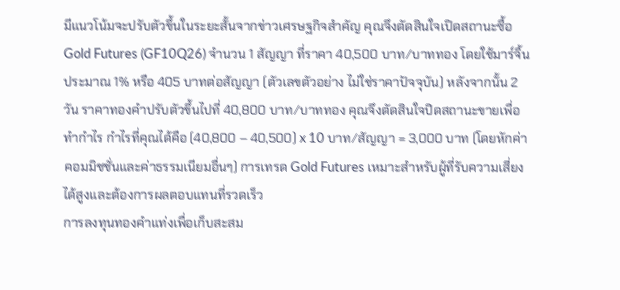มีแนวโน้มจะปรับตัวขึ้นในระยะสั้นจากข่าวเศรษฐกิจสำคัญ คุณจึงตัดสินใจเปิดสถานะซื้อ Gold Futures (GF10Q26) จำนวน 1 สัญญา ที่ราคา 40,500 บาท/บาททอง โดยใช้มาร์จิ้นประมาณ 1% หรือ 405 บาทต่อสัญญา (ตัวเลขตัวอย่าง ไม่ใช่ราคาปัจจุบัน) หลังจากนั้น 2 วัน ราคาทองคำปรับตัวขึ้นไปที่ 40,800 บาท/บาททอง คุณจึงตัดสินใจปิดสถานะขายเพื่อทำกำไร กำไรที่คุณได้คือ (40,800 – 40,500) x 10 บาท/สัญญา = 3,000 บาท (โดยหักค่าคอมมิชชั่นและค่าธรรมเนียมอื่นๆ) การเทรด Gold Futures เหมาะสำหรับผู้ที่รับความเสี่ยงได้สูงและต้องการผลตอบแทนที่รวดเร็ว
การลงทุนทองคำแท่งเพื่อเก็บสะสม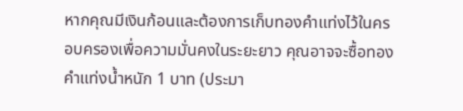หากคุณมีเงินก้อนและต้องการเก็บทองคำแท่งไว้ในครอบครองเพื่อความมั่นคงในระยะยาว คุณอาจจะซื้อทองคำแท่งน้ำหนัก 1 บาท (ประมา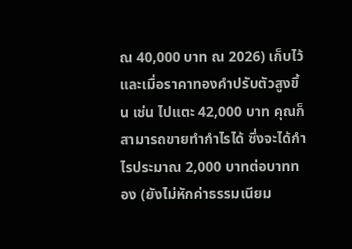ณ 40,000 บาท ณ 2026) เก็บไว้ และเมื่อราคาทองคำปรับตัวสูงขึ้น เช่น ไปแตะ 42,000 บาท คุณก็สามารถขายทำกำไรได้ ซึ่งจะได้กำไรประมาณ 2,000 บาทต่อบาททอง (ยังไม่หักค่าธรรมเนียม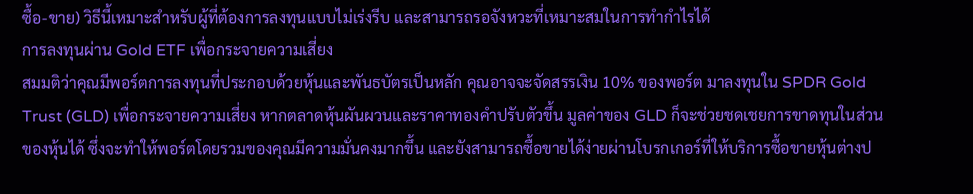ซื้อ-ขาย) วิธีนี้เหมาะสำหรับผู้ที่ต้องการลงทุนแบบไม่เร่งรีบ และสามารถรอจังหวะที่เหมาะสมในการทำกำไรได้
การลงทุนผ่าน Gold ETF เพื่อกระจายความเสี่ยง
สมมติว่าคุณมีพอร์ตการลงทุนที่ประกอบด้วยหุ้นและพันธบัตรเป็นหลัก คุณอาจจะจัดสรรเงิน 10% ของพอร์ต มาลงทุนใน SPDR Gold Trust (GLD) เพื่อกระจายความเสี่ยง หากตลาดหุ้นผันผวนและราคาทองคำปรับตัวขึ้น มูลค่าของ GLD ก็จะช่วยชดเชยการขาดทุนในส่วนของหุ้นได้ ซึ่งจะทำให้พอร์ตโดยรวมของคุณมีความมั่นคงมากขึ้น และยังสามารถซื้อขายได้ง่ายผ่านโบรกเกอร์ที่ให้บริการซื้อขายหุ้นต่างป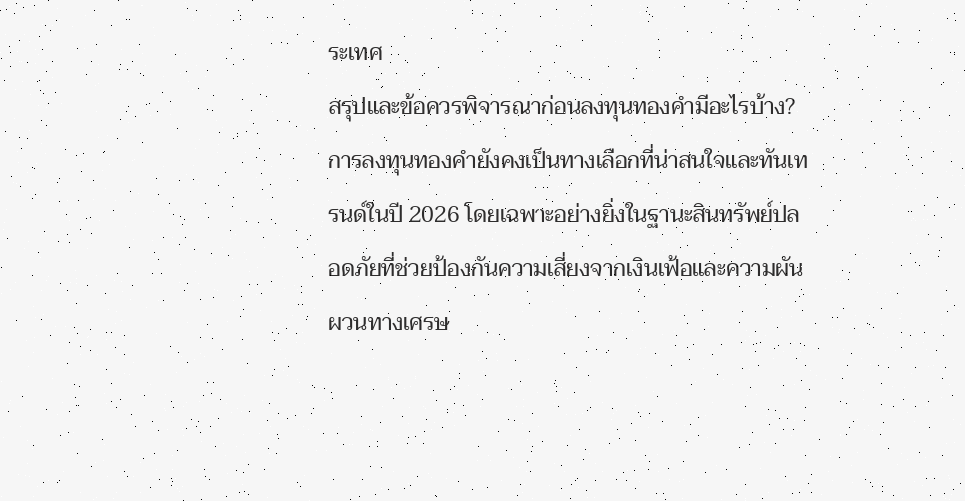ระเทศ
สรุปและข้อควรพิจารณาก่อนลงทุนทองคำมีอะไรบ้าง?
การลงทุนทองคำยังคงเป็นทางเลือกที่น่าสนใจและทันเทรนด์ในปี 2026 โดยเฉพาะอย่างยิ่งในฐานะสินทรัพย์ปลอดภัยที่ช่วยป้องกันความเสี่ยงจากเงินเฟ้อและความผันผวนทางเศรษ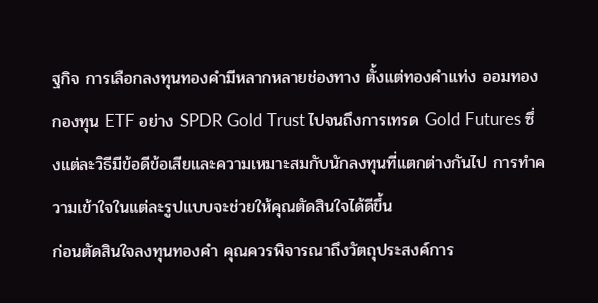ฐกิจ การเลือกลงทุนทองคำมีหลากหลายช่องทาง ตั้งแต่ทองคำแท่ง ออมทอง กองทุน ETF อย่าง SPDR Gold Trust ไปจนถึงการเทรด Gold Futures ซึ่งแต่ละวิธีมีข้อดีข้อเสียและความเหมาะสมกับนักลงทุนที่แตกต่างกันไป การทำความเข้าใจในแต่ละรูปแบบจะช่วยให้คุณตัดสินใจได้ดีขึ้น
ก่อนตัดสินใจลงทุนทองคำ คุณควรพิจารณาถึงวัตถุประสงค์การ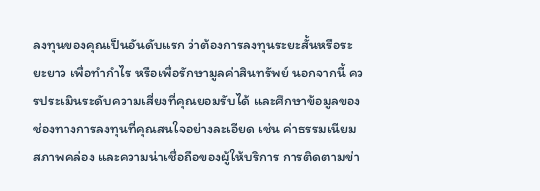ลงทุนของคุณเป็นอันดับแรก ว่าต้องการลงทุนระยะสั้นหรือระยะยาว เพื่อทำกำไร หรือเพื่อรักษามูลค่าสินทรัพย์ นอกจากนี้ ควรประเมินระดับความเสี่ยงที่คุณยอมรับได้ และศึกษาข้อมูลของช่องทางการลงทุนที่คุณสนใจอย่างละเอียด เช่น ค่าธรรมเนียม สภาพคล่อง และความน่าเชื่อถือของผู้ให้บริการ การติดตามข่า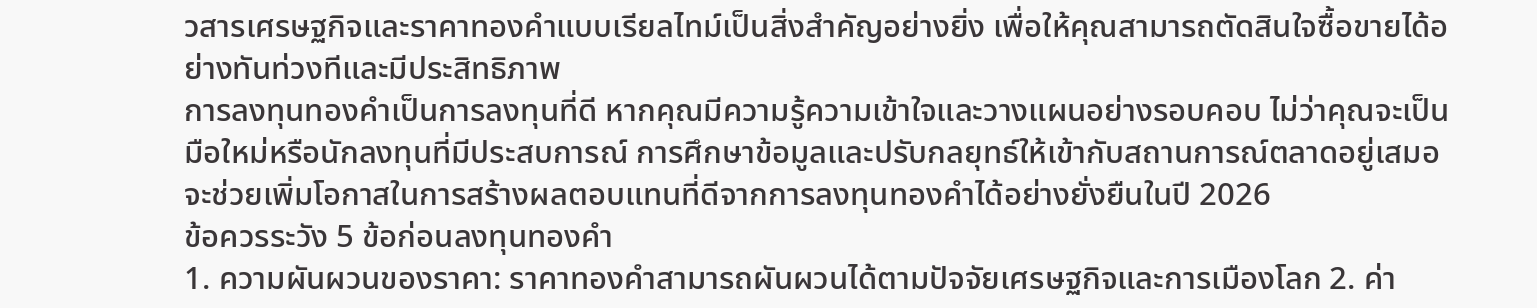วสารเศรษฐกิจและราคาทองคำแบบเรียลไทม์เป็นสิ่งสำคัญอย่างยิ่ง เพื่อให้คุณสามารถตัดสินใจซื้อขายได้อย่างทันท่วงทีและมีประสิทธิภาพ
การลงทุนทองคำเป็นการลงทุนที่ดี หากคุณมีความรู้ความเข้าใจและวางแผนอย่างรอบคอบ ไม่ว่าคุณจะเป็นมือใหม่หรือนักลงทุนที่มีประสบการณ์ การศึกษาข้อมูลและปรับกลยุทธ์ให้เข้ากับสถานการณ์ตลาดอยู่เสมอ จะช่วยเพิ่มโอกาสในการสร้างผลตอบแทนที่ดีจากการลงทุนทองคำได้อย่างยั่งยืนในปี 2026
ข้อควรระวัง 5 ข้อก่อนลงทุนทองคำ
1. ความผันผวนของราคา: ราคาทองคำสามารถผันผวนได้ตามปัจจัยเศรษฐกิจและการเมืองโลก 2. ค่า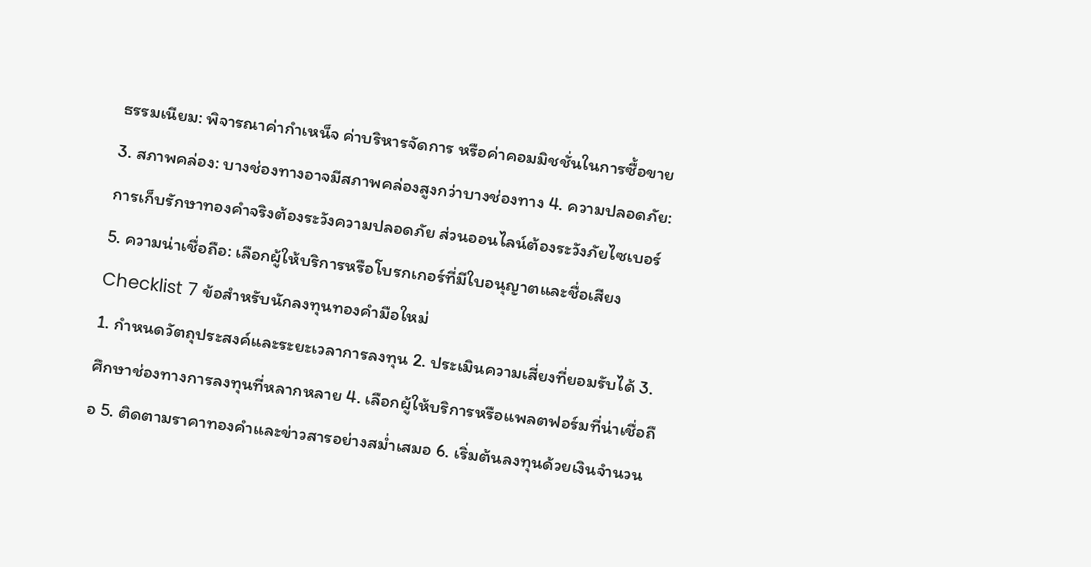ธรรมเนียม: พิจารณาค่ากำเหน็จ ค่าบริหารจัดการ หรือค่าคอมมิชชั่นในการซื้อขาย 3. สภาพคล่อง: บางช่องทางอาจมีสภาพคล่องสูงกว่าบางช่องทาง 4. ความปลอดภัย: การเก็บรักษาทองคำจริงต้องระวังความปลอดภัย ส่วนออนไลน์ต้องระวังภัยไซเบอร์ 5. ความน่าเชื่อถือ: เลือกผู้ให้บริการหรือโบรกเกอร์ที่มีใบอนุญาตและชื่อเสียง
Checklist 7 ข้อสำหรับนักลงทุนทองคำมือใหม่
1. กำหนดวัตถุประสงค์และระยะเวลาการลงทุน 2. ประเมินความเสี่ยงที่ยอมรับได้ 3. ศึกษาช่องทางการลงทุนที่หลากหลาย 4. เลือกผู้ให้บริการหรือแพลตฟอร์มที่น่าเชื่อถือ 5. ติดตามราคาทองคำและข่าวสารอย่างสม่ำเสมอ 6. เริ่มต้นลงทุนด้วยเงินจำนวน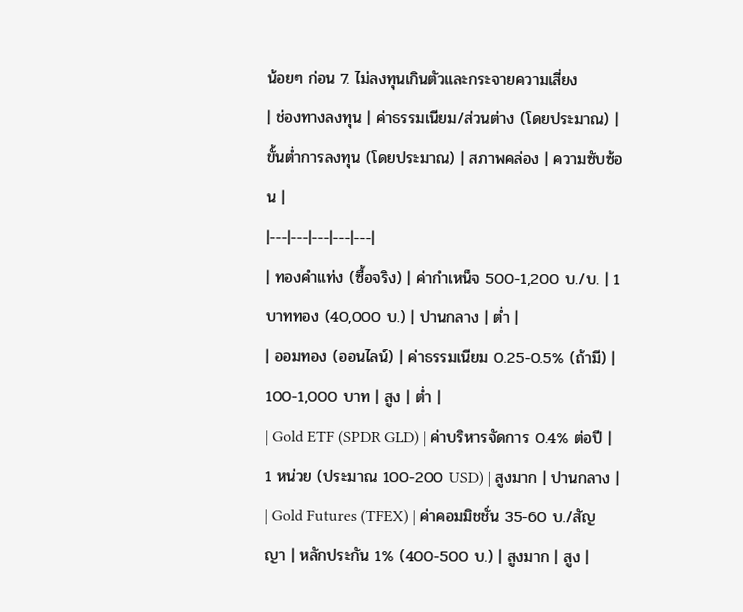น้อยๆ ก่อน 7. ไม่ลงทุนเกินตัวและกระจายความเสี่ยง
| ช่องทางลงทุน | ค่าธรรมเนียม/ส่วนต่าง (โดยประมาณ) | ขั้นต่ำการลงทุน (โดยประมาณ) | สภาพคล่อง | ความซับซ้อน |
|---|---|---|---|---|
| ทองคำแท่ง (ซื้อจริง) | ค่ากำเหน็จ 500-1,200 บ./บ. | 1 บาททอง (40,000 บ.) | ปานกลาง | ต่ำ |
| ออมทอง (ออนไลน์) | ค่าธรรมเนียม 0.25-0.5% (ถ้ามี) | 100-1,000 บาท | สูง | ต่ำ |
| Gold ETF (SPDR GLD) | ค่าบริหารจัดการ 0.4% ต่อปี | 1 หน่วย (ประมาณ 100-200 USD) | สูงมาก | ปานกลาง |
| Gold Futures (TFEX) | ค่าคอมมิชชั่น 35-60 บ./สัญญา | หลักประกัน 1% (400-500 บ.) | สูงมาก | สูง |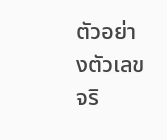ตัวอย่างตัวเลขจริ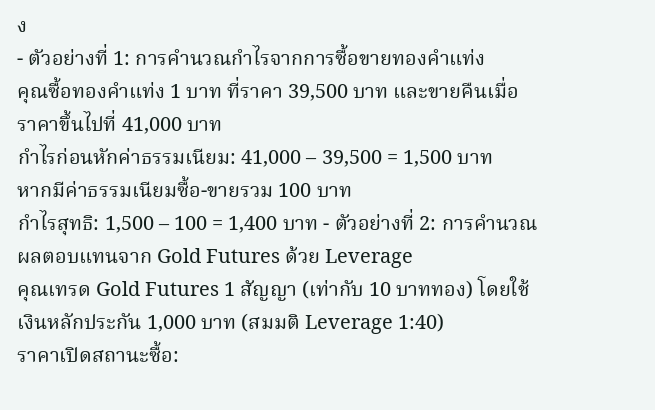ง
- ตัวอย่างที่ 1: การคำนวณกำไรจากการซื้อขายทองคำแท่ง
คุณซื้อทองคำแท่ง 1 บาท ที่ราคา 39,500 บาท และขายคืนเมื่อราคาขึ้นไปที่ 41,000 บาท
กำไรก่อนหักค่าธรรมเนียม: 41,000 – 39,500 = 1,500 บาท
หากมีค่าธรรมเนียมซื้อ-ขายรวม 100 บาท
กำไรสุทธิ: 1,500 – 100 = 1,400 บาท - ตัวอย่างที่ 2: การคำนวณผลตอบแทนจาก Gold Futures ด้วย Leverage
คุณเทรด Gold Futures 1 สัญญา (เท่ากับ 10 บาททอง) โดยใช้เงินหลักประกัน 1,000 บาท (สมมติ Leverage 1:40)
ราคาเปิดสถานะซื้อ: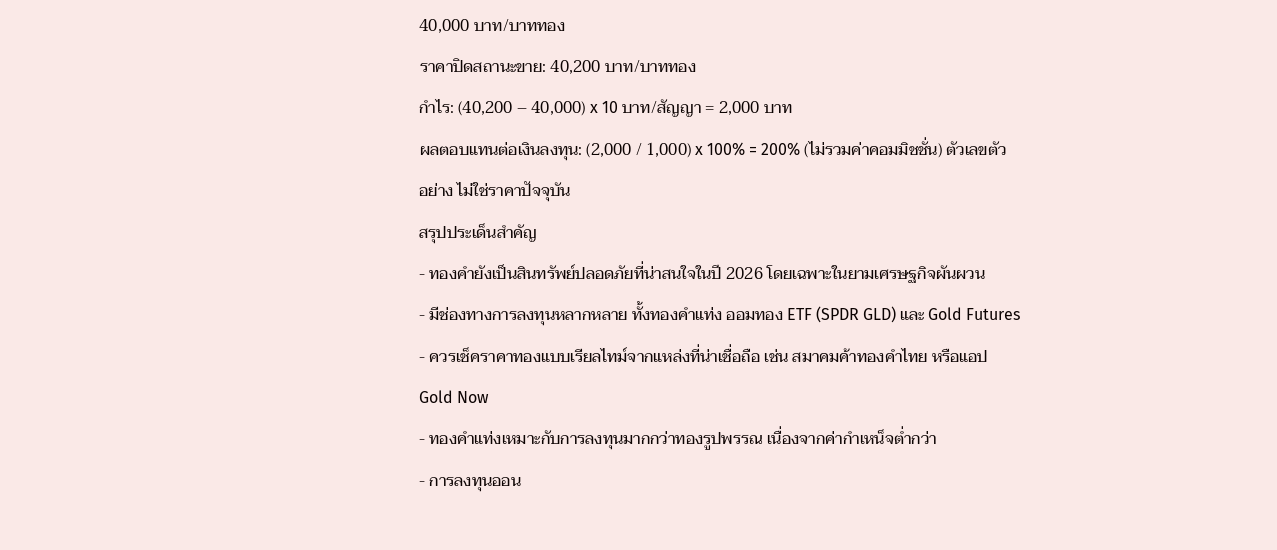40,000 บาท/บาททอง
ราคาปิดสถานะขาย: 40,200 บาท/บาททอง
กำไร: (40,200 – 40,000) x 10 บาท/สัญญา = 2,000 บาท
ผลตอบแทนต่อเงินลงทุน: (2,000 / 1,000) x 100% = 200% (ไม่รวมค่าคอมมิชชั่น) ตัวเลขตัวอย่าง ไม่ใช่ราคาปัจจุบัน
สรุปประเด็นสำคัญ
- ทองคำยังเป็นสินทรัพย์ปลอดภัยที่น่าสนใจในปี 2026 โดยเฉพาะในยามเศรษฐกิจผันผวน
- มีช่องทางการลงทุนหลากหลาย ทั้งทองคำแท่ง ออมทอง ETF (SPDR GLD) และ Gold Futures
- ควรเช็คราคาทองแบบเรียลไทม์จากแหล่งที่น่าเชื่อถือ เช่น สมาคมค้าทองคำไทย หรือแอป Gold Now
- ทองคำแท่งเหมาะกับการลงทุนมากกว่าทองรูปพรรณ เนื่องจากค่ากำเหน็จต่ำกว่า
- การลงทุนออน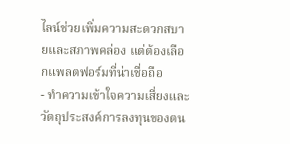ไลน์ช่วยเพิ่มความสะดวกสบายและสภาพคล่อง แต่ต้องเลือกแพลตฟอร์มที่น่าเชื่อถือ
- ทำความเข้าใจความเสี่ยงและวัตถุประสงค์การลงทุนของตน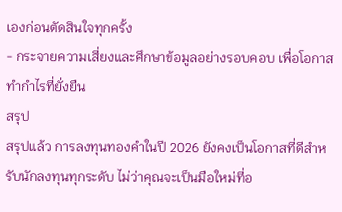เองก่อนตัดสินใจทุกครั้ง
- กระจายความเสี่ยงและศึกษาข้อมูลอย่างรอบคอบ เพื่อโอกาสทำกำไรที่ยั่งยืน
สรุป
สรุปแล้ว การลงทุนทองคำในปี 2026 ยังคงเป็นโอกาสที่ดีสำหรับนักลงทุนทุกระดับ ไม่ว่าคุณจะเป็นมือใหม่ที่อ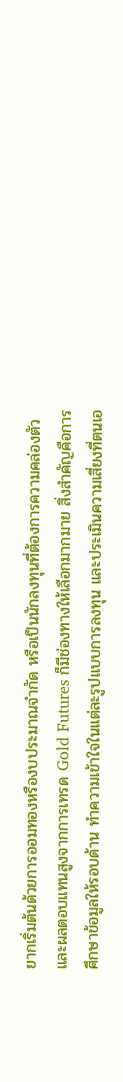ยากเริ่มต้นด้วยการออมทองหรืองบประมาณจำกัด หรือเป็นนักลงทุนที่ต้องการความคล่องตัวและผลตอบแทนสูงจากการเทรด Gold Futures ก็มีช่องทางให้เลือกมากมาย สิ่งสำคัญคือการศึกษาข้อมูลให้รอบด้าน ทำความเข้าใจในแต่ละรูปแบบการลงทุน และประเมินความเสี่ยงที่ตนเอ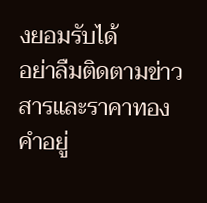งยอมรับได้
อย่าลืมติดตามข่าวสารและราคาทองคำอยู่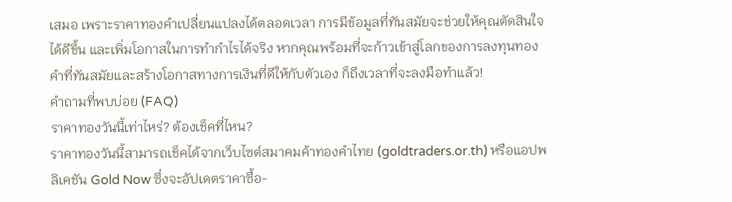เสมอ เพราะราคาทองคำเปลี่ยนแปลงได้ตลอดเวลา การมีข้อมูลที่ทันสมัยจะช่วยให้คุณตัดสินใจได้ดีขึ้น และเพิ่มโอกาสในการทำกำไรได้จริง หากคุณพร้อมที่จะก้าวเข้าสู่โลกของการลงทุนทองคำที่ทันสมัยและสร้างโอกาสทางการเงินที่ดีให้กับตัวเอง ก็ถึงเวลาที่จะลงมือทำแล้ว!
คำถามที่พบบ่อย (FAQ)
ราคาทองวันนี้เท่าไหร่? ต้องเช็คที่ไหน?
ราคาทองวันนี้สามารถเช็คได้จากเว็บไซต์สมาคมค้าทองคำไทย (goldtraders.or.th) หรือแอปพลิเคชัน Gold Now ซึ่งจะอัปเดตราคาซื้อ-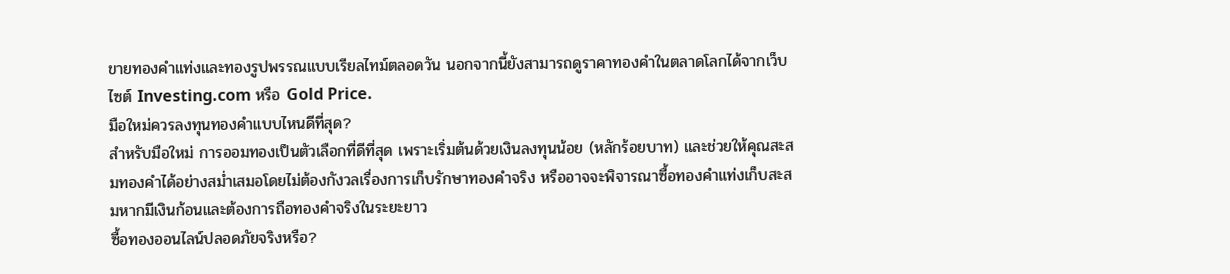ขายทองคำแท่งและทองรูปพรรณแบบเรียลไทม์ตลอดวัน นอกจากนี้ยังสามารถดูราคาทองคำในตลาดโลกได้จากเว็บไซต์ Investing.com หรือ Gold Price.
มือใหม่ควรลงทุนทองคำแบบไหนดีที่สุด?
สำหรับมือใหม่ การออมทองเป็นตัวเลือกที่ดีที่สุด เพราะเริ่มต้นด้วยเงินลงทุนน้อย (หลักร้อยบาท) และช่วยให้คุณสะสมทองคำได้อย่างสม่ำเสมอโดยไม่ต้องกังวลเรื่องการเก็บรักษาทองคำจริง หรืออาจจะพิจารณาซื้อทองคำแท่งเก็บสะสมหากมีเงินก้อนและต้องการถือทองคำจริงในระยะยาว
ซื้อทองออนไลน์ปลอดภัยจริงหรือ?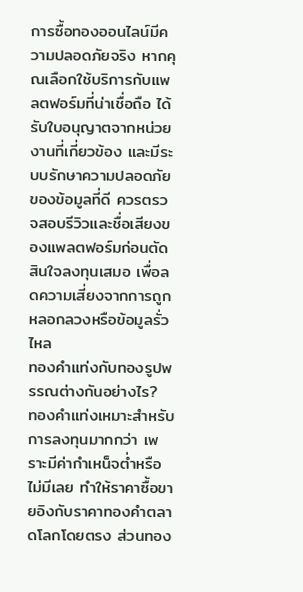การซื้อทองออนไลน์มีความปลอดภัยจริง หากคุณเลือกใช้บริการกับแพลตฟอร์มที่น่าเชื่อถือ ได้รับใบอนุญาตจากหน่วยงานที่เกี่ยวข้อง และมีระบบรักษาความปลอดภัยของข้อมูลที่ดี ควรตรวจสอบรีวิวและชื่อเสียงของแพลตฟอร์มก่อนตัดสินใจลงทุนเสมอ เพื่อลดความเสี่ยงจากการถูกหลอกลวงหรือข้อมูลรั่วไหล
ทองคำแท่งกับทองรูปพรรณต่างกันอย่างไร?
ทองคำแท่งเหมาะสำหรับการลงทุนมากกว่า เพราะมีค่ากำเหน็จต่ำหรือไม่มีเลย ทำให้ราคาซื้อขายอิงกับราคาทองคำตลาดโลกโดยตรง ส่วนทอง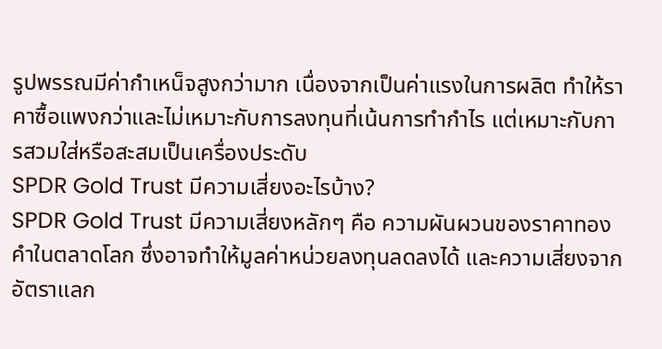รูปพรรณมีค่ากำเหน็จสูงกว่ามาก เนื่องจากเป็นค่าแรงในการผลิต ทำให้ราคาซื้อแพงกว่าและไม่เหมาะกับการลงทุนที่เน้นการทำกำไร แต่เหมาะกับการสวมใส่หรือสะสมเป็นเครื่องประดับ
SPDR Gold Trust มีความเสี่ยงอะไรบ้าง?
SPDR Gold Trust มีความเสี่ยงหลักๆ คือ ความผันผวนของราคาทองคำในตลาดโลก ซึ่งอาจทำให้มูลค่าหน่วยลงทุนลดลงได้ และความเสี่ยงจากอัตราแลก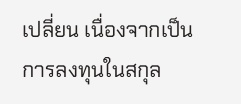เปลี่ยน เนื่องจากเป็นการลงทุนในสกุล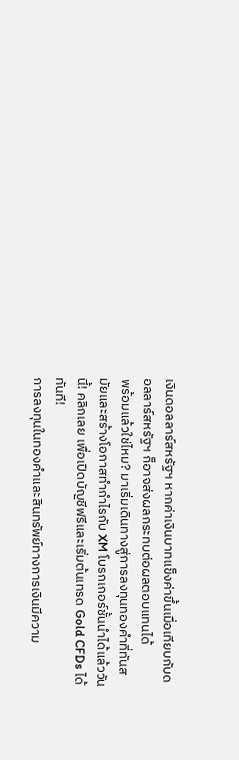เงินดอลลาร์สหรัฐฯ หากค่าเงินบาทแข็งค่าขึ้นเมื่อเทียบกับดอลลาร์สหรัฐฯ ก็อาจส่งผลกระทบต่อผลตอบแทนได้
พร้อมแล้วใช่ไหม? มาเริ่มเดินทางสู่การลงทุนทองคำที่ทันสมัยและสร้างโอกาสทำกำไรกับ XM โบรกเกอร์ชั้นนำได้แล้ววันนี้! คลิกเลย เพื่อเปิดบัญชีฟรีและเริ่มต้นเทรด Gold CFDs ได้ทันที!
การลงทุนในทองคำและสินทรัพย์ทางการเงินมีความ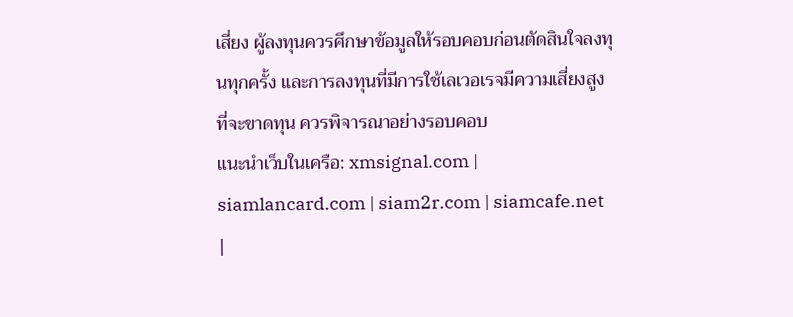เสี่ยง ผู้ลงทุนควรศึกษาข้อมูลให้รอบคอบก่อนตัดสินใจลงทุนทุกครั้ง และการลงทุนที่มีการใช้เลเวอเรจมีความเสี่ยงสูงที่จะขาดทุน ควรพิจารณาอย่างรอบคอบ
แนะนำเว็บในเครือ: xmsignal.com | siamlancard.com | siam2r.com | siamcafe.net |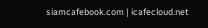siamcafebook.com | icafecloud.net